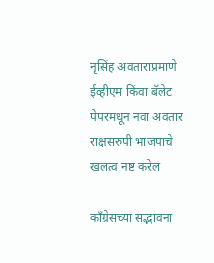नृसिंह अवताराप्रमाणे ईव्हीएम किंवा बॅलेट पेपरमधून नवा अवतार राक्षसरुपी भाजपाचे खलत्व नष्ट करेल

काँग्रेसच्या सद्भावना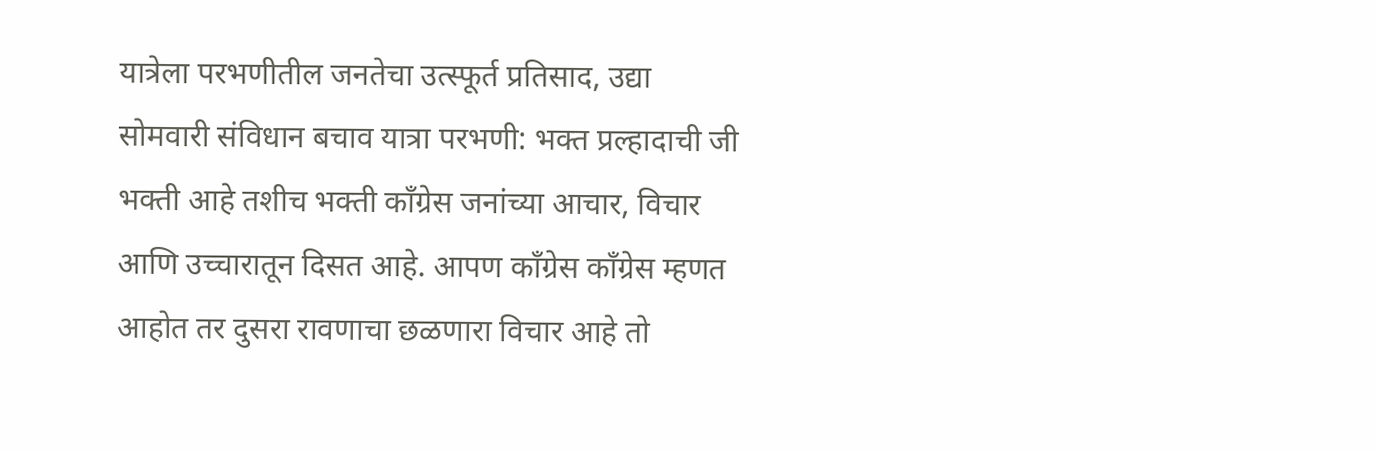यात्रेला परभणीतील जनतेचा उत्स्फूर्त प्रतिसाद, उद्या सोमवारी संविधान बचाव यात्रा परभणी: भक्त प्रल्हादाची जी भक्ती आहे तशीच भक्ती काँग्रेस जनांच्या आचार, विचार आणि उच्चारातून दिसत आहे. आपण काँग्रेस काँग्रेस म्हणत आहोत तर दुसरा रावणाचा छळणारा विचार आहे तो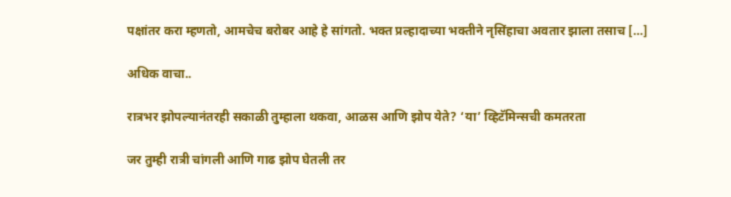पक्षांतर करा म्हणतो, आमचेच बरोबर आहे हे सांगतो. भक्त प्रल्हादाच्या भक्तीने नृसिंहाचा अवतार झाला तसाच […]

अधिक वाचा..

रात्रभर झोपल्यानंतरही सकाळी तुम्हाला थकवा, आळस आणि झोप येते? ‘या’ व्हिटॅमिन्सची कमतरता

जर तुम्ही रात्री चांगली आणि गाढ झोप घेतली तर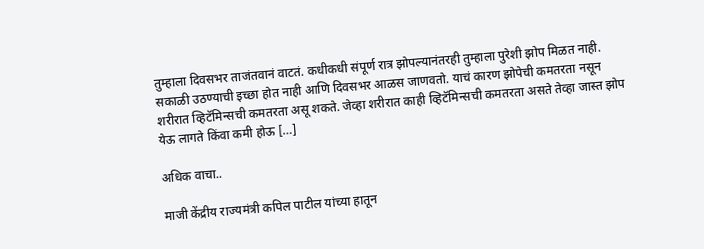तुम्हाला दिवसभर ताजंतवानं वाटतं. कधीकधी संपूर्ण रात्र झोपल्यानंतरही तुम्हाला पुरेशी झोप मिळत नाही. सकाळी उठण्याची इच्छा होत नाही आणि दिवसभर आळस जाणवतो. याचं कारण झोपेची कमतरता नसून शरीरात व्हिटॅमिन्सची कमतरता असू शकते. जेव्हा शरीरात काही व्हिटॅमिन्सची कमतरता असते तेव्हा जास्त झोप येऊ लागते किंवा कमी होऊ […]

अधिक वाचा..

माजी केंद्रीय राज्यमंत्री कपिल पाटील यांच्या हातून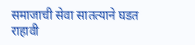समाजाची सेवा सातत्याने घडत राहावी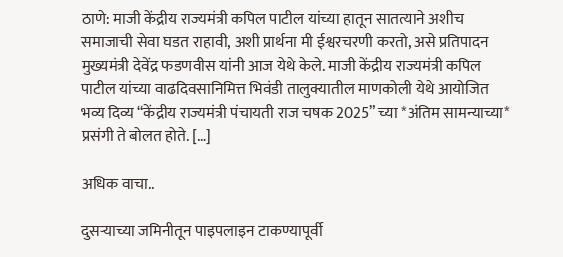ठाणे: माजी केंद्रीय राज्यमंत्री कपिल पाटील यांच्या हातून सातत्याने अशीच समाजाची सेवा घडत राहावी, अशी प्रार्थना मी ईश्वरचरणी करतो, असे प्रतिपादन मुख्यमंत्री देवेंद्र फडणवीस यांनी आज येथे केले. माजी केंद्रीय राज्यमंत्री कपिल पाटील यांच्या वाढदिवसानिमित्त भिवंडी तालुक्यातील माणकोली येथे आयोजित भव्य दिव्य “केंद्रीय राज्यमंत्री पंचायती राज चषक 2025” च्या *अंतिम सामन्याच्या* प्रसंगी ते बोलत होते. […]

अधिक वाचा..

दुसऱ्याच्या जमिनीतून पाइपलाइन टाकण्यापूर्वी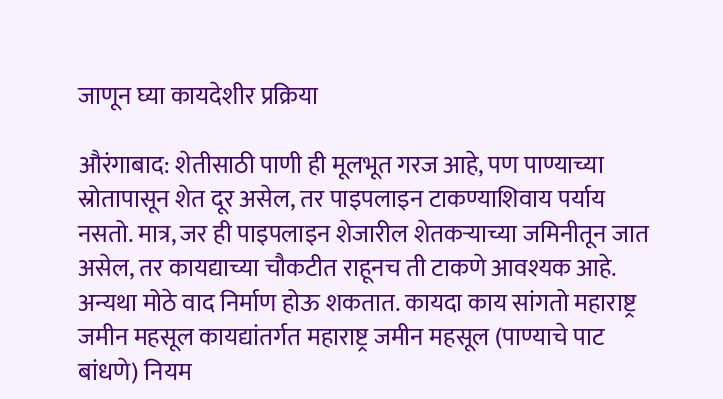जाणून घ्या कायदेशीर प्रक्रिया

औरंगाबाद: शेतीसाठी पाणी ही मूलभूत गरज आहे, पण पाण्याच्या स्रोतापासून शेत दूर असेल, तर पाइपलाइन टाकण्याशिवाय पर्याय नसतो. मात्र, जर ही पाइपलाइन शेजारील शेतकऱ्याच्या जमिनीतून जात असेल, तर कायद्याच्या चौकटीत राहूनच ती टाकणे आवश्यक आहे. अन्यथा मोठे वाद निर्माण होऊ शकतात. कायदा काय सांगतो महाराष्ट्र जमीन महसूल कायद्यांतर्गत महाराष्ट्र जमीन महसूल (पाण्याचे पाट बांधणे) नियम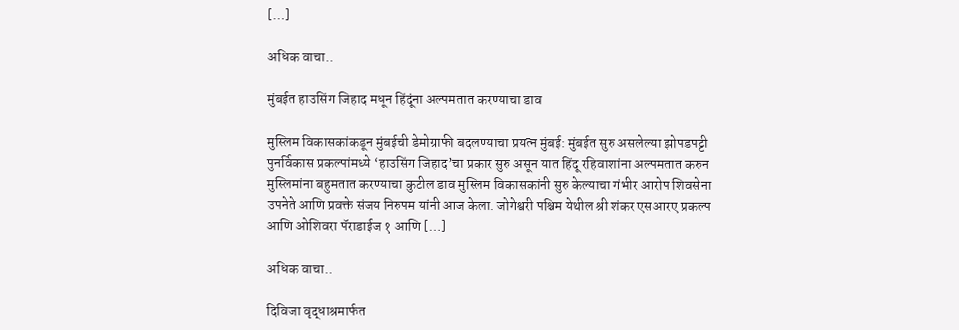[…]

अधिक वाचा..

मुंबईत हाउसिंग जिहाद मधून हिंदूंना अल्पमतात करण्याचा डाव

मुस्लिम विकासकांकडून मुंबईची डेमोग्राफी बदलण्याचा प्रयत्न मुंबई: मुंबईत सुरु असलेल्या झोपडपट्टी पुनर्विकास प्रकल्पांमध्ये ‘हाउसिंग जिहाद’चा प्रकार सुरु असून यात हिंदू रहिवाशांना अल्पमतात करुन मुस्लिमांना बहुमतात करण्याचा कुटील डाव मुस्लिम विकासकांनी सुरु केल्याचा गंभीर आरोप शिवसेना उपनेते आणि प्रवक्ते संजय निरुपम यांनी आज केला. जोगेश्वरी पश्चिम येथील श्री शंकर एसआरए प्रकल्प आणि ओशिवरा पॅराडाईज १ आणि […]

अधिक वाचा..

दिविजा वृद्धाश्रमार्फत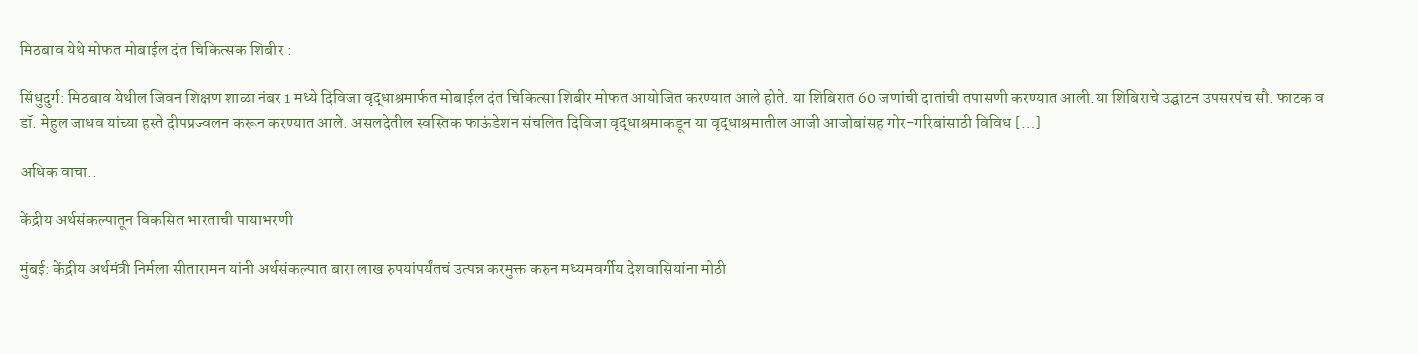मिठबाव येथे मोफत मोबाईल दंत चिकित्सक शिबीर :

सिंधुदुर्ग: मिठबाव येथील जिवन शिक्षण शाळा नंबर 1 मध्ये दिविजा वृद्धाश्रमार्फत मोबाईल दंत चिकित्सा शिबीर मोफत आयोजित करण्यात आले होते. या शिबिरात 60 जणांची दातांची तपासणी करण्यात आली.या शिबिराचे उद्घाटन उपसरपंच सौ. फाटक व डॉ. मेहुल जाधव यांच्या हस्ते दीपप्रज्वलन करून करण्यात आले. असलदेतील स्वस्तिक फाऊंडेशन संचलित दिविजा वृद्धाश्रमाकडून या वृद्धाश्रमातील आजी आजोबांसह गोर-गरिबांसाठी विविध […]

अधिक वाचा..

केंद्रीय अर्थसंकल्पातून विकसित भारताची पायाभरणी

मुंबई: केंद्रीय अर्थमंत्री निर्मला सीतारामन यांनी अर्थसंकल्पात बारा लाख रुपयांपर्यंतचं उत्पन्न करमुक्त करुन मध्यमवर्गीय देशवासियांना मोठी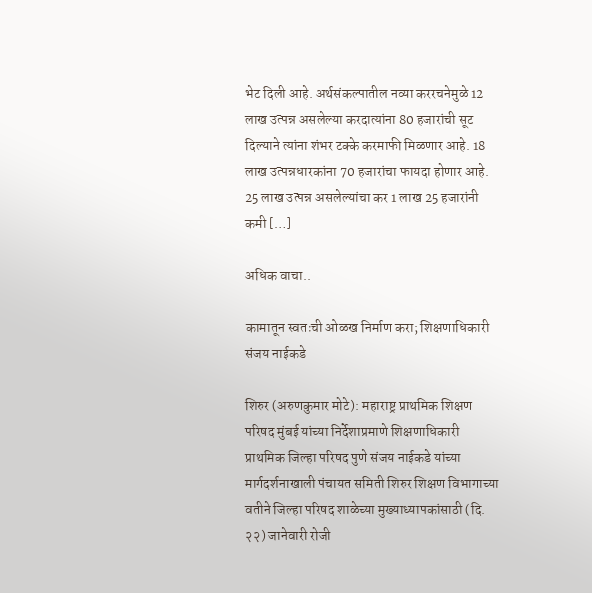भेट दिली आहे. अर्थसंकल्पातील नव्या कररचनेमुळे 12 लाख उत्पन्न असलेल्या करदात्यांना 80 हजारांची सूट दिल्याने त्यांना शंभर टक्के करमाफी मिळणार आहे. 18 लाख उत्पन्नधारकांना 70 हजारांचा फायदा होणार आहे. 25 लाख उत्पन्न असलेल्यांचा कर 1 लाख 25 हजारांनी कमी […]

अधिक वाचा..

कामातून स्वतःची ओळख निर्माण करा; शिक्षणाधिकारी संजय नाईकडे

शिरुर (अरुणकुमार मोटे): महाराष्ट्र प्राथमिक शिक्षण परिषद मुंबई यांच्या निर्देशाप्रमाणे शिक्षणाधिकारी प्राथमिक जिल्हा परिषद पुणे संजय नाईकडे यांच्या मार्गदर्शनाखाली पंचायत समिती शिरुर शिक्षण विभागाच्या वतीने जिल्हा परिषद शाळेच्या मुख्याध्यापकांसाठी (दि. २२) जानेवारी रोजी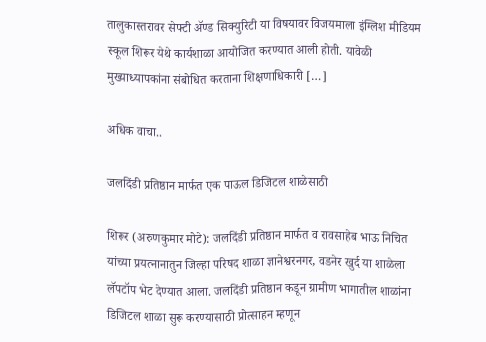तालुकास्तरावर सेफ्टी ॲण्ड सिक्युरिटी या विषयावर विजयमाला इंग्लिश मीडियम स्कूल शिरूर येथे कार्यशाळा आयोजित करण्यात आली होती. यावेळी मुख्याध्यापकांना संबोधित करताना शिक्षणाधिकारी […]

अधिक वाचा..

जलदिंडी प्रतिष्ठान मार्फत एक पाऊल डिजिटल शाळेसाठी

शिरूर (अरुणकुमार मोटे): जलदिंडी प्रतिष्ठान मार्फत व रावसाहेब भाऊ निचित यांच्या प्रयत्नानातुन जिल्हा परिषद शाळा ज्ञानेश्वरनगर, वडनेर खुर्द या शाळेला लॅपटॉप भेट देण्यात आला. जलदिंडी प्रतिष्ठान कडून ग्रामीण भागातील शाळांना डिजिटल शाळा सुरू करण्यासाठी प्रोत्साहन म्हणून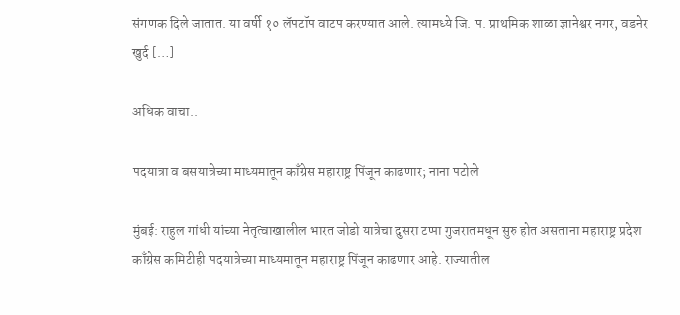संगणक दिले जातात. या वर्षी १० लॅपटॉप वाटप करण्यात आले. त्यामध्ये जि. प. प्राथमिक शाळा ज्ञानेश्वर नगर, वडनेर खुर्द […]

अधिक वाचा..

पदयात्रा व बसयात्रेच्या माध्यमातून काँग्रेस महाराष्ट्र पिंजून काढणार; नाना पटोले

मुंबई: राहुल गांधी यांच्या नेतृत्वाखालील भारत जोडो यात्रेचा दुसरा टप्पा गुजरातमधून सुरु होत असताना महाराष्ट्र प्रदेश काँग्रेस कमिटीही पदयात्रेच्या माध्यमातून महाराष्ट्र पिंजून काढणार आहे. राज्यातील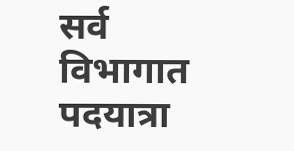सर्व विभागात पदयात्रा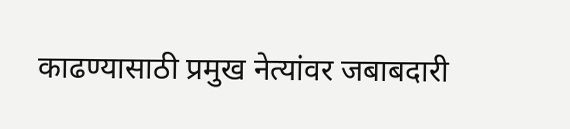काढण्यासाठी प्रमुख नेत्यांवर जबाबदारी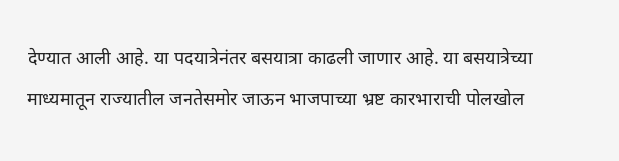देण्यात आली आहे. या पदयात्रेनंतर बसयात्रा काढली जाणार आहे. या बसयात्रेच्या माध्यमातून राज्यातील जनतेसमोर जाऊन भाजपाच्या भ्रष्ट कारभाराची पोलखोल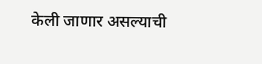केली जाणार असल्याची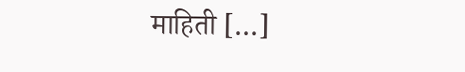माहिती […]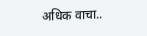अधिक वाचा..